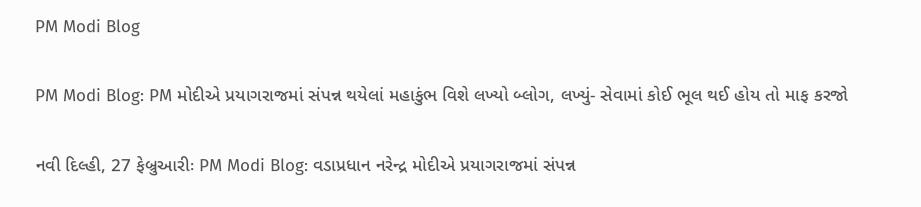PM Modi Blog

PM Modi Blog: PM મોદીએ પ્રયાગરાજમાં સંપન્ન થયેલાં મહાકુંભ વિશે લખ્યો બ્લોગ, લખ્યું- સેવામાં કોઈ ભૂલ થઈ હોય તો માફ કરજો

નવી દિલ્હી, 27 ફેબ્રુઆરીઃ PM Modi Blog: વડાપ્રધાન નરેન્દ્ર મોદીએ પ્રયાગરાજમાં સંપન્ન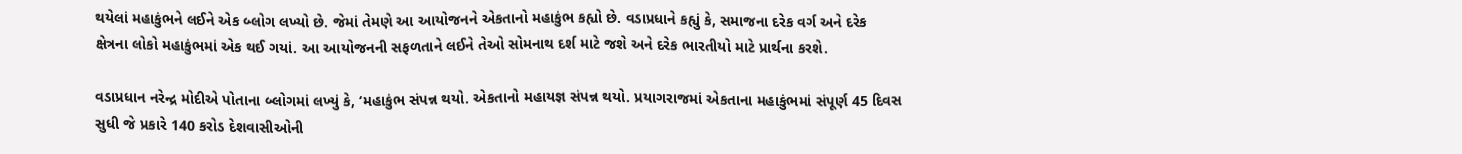થયેલાં મહાકુંભને લઈને એક બ્લોગ લખ્યો છે. જેમાં તેમણે આ આયોજનને એકતાનો મહાકુંભ કહ્યો છે. વડાપ્રધાને કહ્યું કે, સમાજના દરેક વર્ગ અને દરેક ક્ષેત્રના લોકો મહાકુંભમાં એક થઈ ગયાં. આ આયોજનની સફળતાને લઈને તેઓ સોમનાથ દર્શ માટે જશે અને દરેક ભારતીયો માટે પ્રાર્થના કરશે.

વડાપ્રધાન નરેન્દ્ર મોદીએ પોતાના બ્લોગમાં લખ્યું કે, ‘મહાકુંભ સંપન્ન થયો. એકતાનો મહાયજ્ઞ સંપન્ન થયો. પ્રયાગરાજમાં એકતાના મહાકુંભમાં સંપૂર્ણ 45 દિવસ સુધી જે પ્રકારે 140 કરોડ દેશવાસીઓની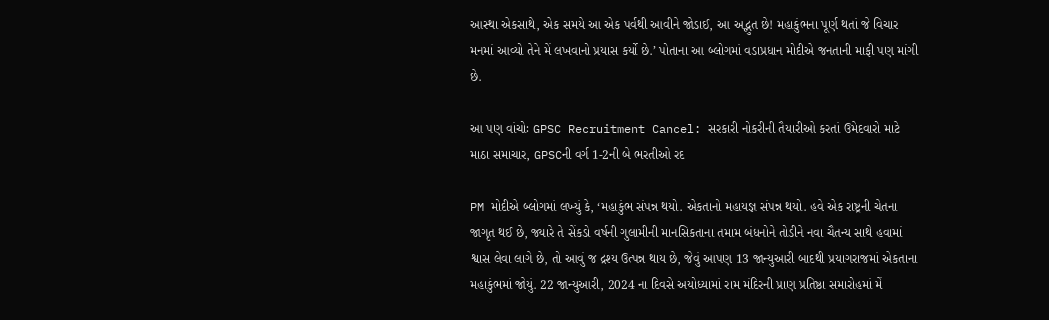આસ્થા એકસાથે, એક સમયે આ એક પર્વથી આવીને જોડાઈ, આ અદ્ભુત છે! મહાકુંભના પૂર્ણ થતાં જે વિચાર મનમાં આવ્યો તેને મેં લખવાનો પ્રયાસ કર્યો છે.’ પોતાના આ બ્લોગમાં વડાપ્રધાન મોદીએ જનતાની માફી પણ માંગી છે.

આ પણ વાંચોઃ GPSC Recruitment Cancel: સરકારી નોકરીની તૈયારીઓ કરતાં ઉમેદવારો માટે માઠા સમાચાર, GPSCની વર્ગ 1-2ની બે ભરતીઓ રદ

PM મોદીએ બ્લોગમાં લખ્યું કે, ‘મહાકુંભ સંપન્ન થયો. એકતાનો મહાયજ્ઞ સંપન્ન થયો. હવે એક રાષ્ટ્રની ચેતના જાગૃત થઈ છે, જ્યારે તે સેંકડો વર્ષની ગુલામીની માનસિકતાના તમામ બંધનોને તોડીને નવા ચૈતન્ય સાથે હવામાં શ્વાસ લેવા લાગે છે, તો આવું જ દ્રશ્ય ઉત્પન્ન થાય છે, જેવું આપણ 13 જાન્યુઆરી બાદથી પ્રયાગરાજમાં એકતાના મહાકુંભમાં જોયું. 22 જાન્યુઆરી, 2024 ના દિવસે અયોધ્યામાં રામ મંદિરની પ્રાણ પ્રતિષ્ઠા સમારોહમાં મેં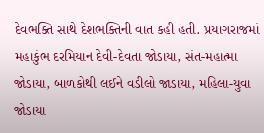દેવભક્તિ સાથે દેશભક્તિની વાત કહી હતી. પ્રયાગરાજમાં મહાકુંભ દરમિયાન દેવી-દેવતા જોડાયા, સંત-મહાત્મા જોડાયા, બાળકોથી લઈને વડીલો જાડાયા, મહિલા-યુવા જોડાયા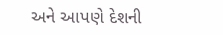અને આપણે દેશની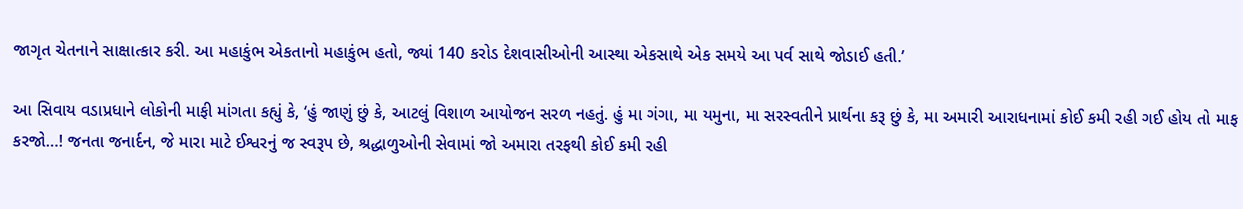જાગૃત ચેતનાને સાક્ષાત્કાર કરી. આ મહાકુંભ એકતાનો મહાકુંભ હતો, જ્યાં 140 કરોડ દેશવાસીઓની આસ્થા એકસાથે એક સમયે આ પર્વ સાથે જોડાઈ હતી.’

આ સિવાય વડાપ્રધાને લોકોની માફી માંગતા કહ્યું કે, ‘હું જાણું છું કે, આટલું વિશાળ આયોજન સરળ નહતું. હું મા ગંગા, મા યમુના, મા સરસ્વતીને પ્રાર્થના કરૂ છું કે, મા અમારી આરાધનામાં કોઈ કમી રહી ગઈ હોય તો માફ કરજો…! જનતા જનાર્દન, જે મારા માટે ઈશ્વરનું જ સ્વરૂપ છે, શ્રદ્ધાળુઓની સેવામાં જો અમારા તરફથી કોઈ કમી રહી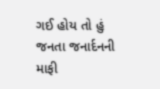ગઈ હોય તો હું જનતા જનાર્દનની માફી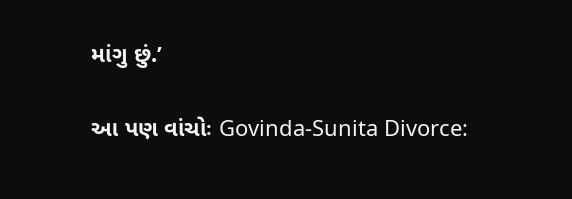માંગુ છું.’

આ પણ વાંચોઃ Govinda-Sunita Divorce: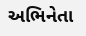અભિનેતા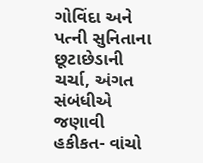ગોવિંદા અને પત્ની સુનિતાના છૂટાછેડાની ચર્ચા, અંગત સંબંધીએ જણાવી હકીકત- વાંચો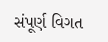સંપૂર્ણ વિગત